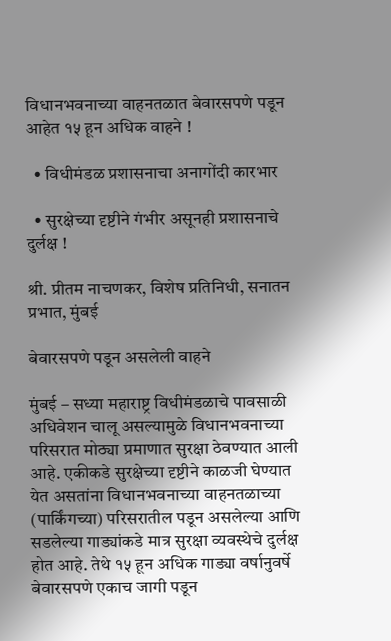विधानभवनाच्या वाहनतळात बेवारसपणे पडून आहेत १५ हून अधिक वाहने !

  • विधीमंडळ प्रशासनाचा अनागोंदी कारभार

  • सुरक्षेच्या दृष्टीने गंभीर असूनही प्रशासनाचे दुर्लक्ष !

श्री. प्रीतम नाचणकर, विशेष प्रतिनिधी, सनातन प्रभात, मुंबई

बेवारसपणे पडून असलेली वाहने

मुंबई – सध्या महाराष्ट्र विधीमंडळाचे पावसाळी अधिवेशन चालू असल्यामुळे विधानभवनाच्या परिसरात मोठ्या प्रमाणात सुरक्षा ठेवण्यात आली आहे. एकीकडे सुरक्षेच्या दृष्टीने काळजी घेण्यात येत असतांना विधानभवनाच्या वाहनतळाच्या (पार्किंगच्या) परिसरातील पडून असलेल्या आणि सडलेल्या गाड्यांकडे मात्र सुरक्षा व्यवस्थेचे दुर्लक्ष होत आहे. तेथे १५ हून अधिक गाड्या वर्षानुवर्षे बेवारसपणे एकाच जागी पडून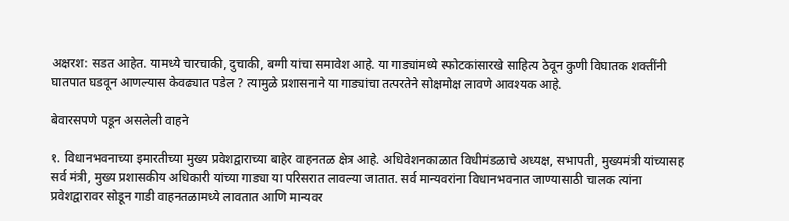अक्षरश: सडत आहेत. यामध्ये चारचाकी, दुचाकी, बग्गी यांचा समावेश आहे. या गाड्यांमध्ये स्फोटकांसारखे साहित्य ठेवून कुणी विघातक शक्तींनी घातपात घडवून आणल्यास केवढ्यात पडेल ? त्यामुळे प्रशासनाने या गाड्यांचा तत्परतेने सोक्षमोक्ष लावणे आवश्यक आहे.

बेवारसपणे पडून असलेली वाहने

१. विधानभवनाच्या इमारतीच्या मुख्य प्रवेशद्वाराच्या बाहेर वाहनतळ क्षेत्र आहे. अधिवेशनकाळात विधीमंडळाचे अध्यक्ष, सभापती, मुख्यमंत्री यांच्यासह सर्व मंत्री, मुख्य प्रशासकीय अधिकारी यांच्या गाड्या या परिसरात लावल्या जातात. सर्व मान्यवरांना विधानभवनात जाण्यासाठी चालक त्यांना प्रवेशद्वारावर सोडून गाडी वाहनतळामध्ये लावतात आणि मान्यवर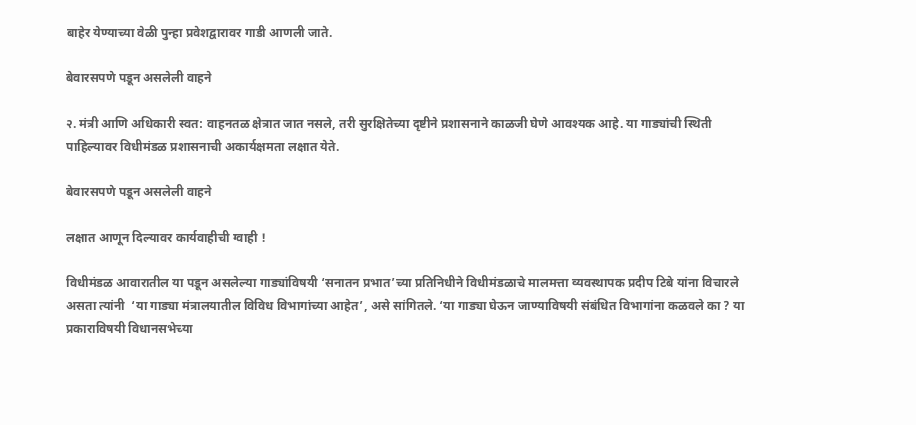बाहेर येण्याच्या वेळी पुन्हा प्रवेशद्वारावर गाडी आणली जाते.

बेवारसपणे पडून असलेली वाहने

२. मंत्री आणि अधिकारी स्वत: वाहनतळ क्षेत्रात जात नसले, तरी सुरक्षितेच्या दृष्टीने प्रशासनाने काळजी घेणे आवश्यक आहे. या गाड्यांची स्थिती पाहिल्यावर विधीमंडळ प्रशासनाची अकार्यक्षमता लक्षात येते.

बेवारसपणे पडून असलेली वाहने

लक्षात आणून दिल्यावर कार्यवाहीची ग्वाही !

विधीमंडळ आवारातील या पडून असलेल्या गाड्यांविषयी ‘सनातन प्रभात’च्या प्रतिनिधीने विधीमंडळाचे मालमत्ता व्यवस्थापक प्रदीप टिबे यांना विचारले असता त्यांनी  ‘या गाड्या मंत्रालयातील विविध विभागांच्या आहेत’, असे सांगितले. ‘या गाड्या घेऊन जाण्याविषयी संबंधित विभागांना कळवले का ? या प्रकाराविषयी विधानसभेच्या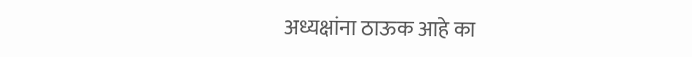अध्यक्षांना ठाऊक आहे का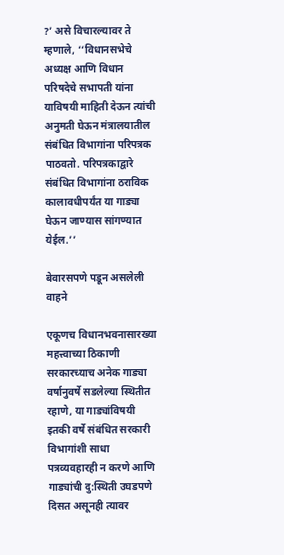?’ असे विचारल्यावर ते म्हणाले, ‘‘विधानसभेचे अध्यक्ष आणि विधान परिषदेचे सभापती यांना याविषयी माहिती देऊन त्यांची अनुमती घेऊन मंत्रालयातील संबंधित विभागांना परिपत्रक पाठवतो. परिपत्रकाद्वारे संबंधित विभागांना ठराविक कालावधीपर्यंत या गाड्या घेऊन जाण्यास सांगण्यात येईल.’’

बेवारसपणे पडून असलेली वाहने

एकूणच विधानभवनासारख्या महत्त्वाच्या ठिकाणी सरकारच्याच अनेक गाड्या वर्षानुवर्षे सडलेल्या स्थितीत रहाणे, या गाड्यांविषयी इतकी वर्षे संबंधित सरकारी विभागांशी साधा पत्रव्यवहारही न करणे आणि गाड्यांची दु:स्थिती उघडपणे दिसत असूनही त्यावर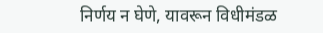निर्णय न घेणे, यावरून विधीमंडळ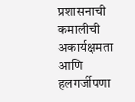प्रशासनाची कमालीची अकार्यक्षमता आणि हलगर्जीपणा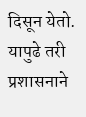दिसून येतो. यापुढे तरी प्रशासनाने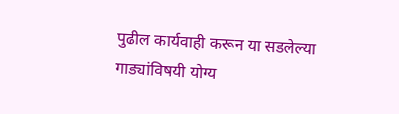पुढील कार्यवाही करून या सडलेल्या गाड्यांविषयी योग्य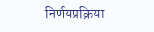निर्णयप्रक्रिया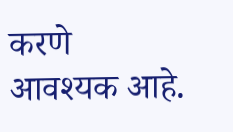करणे आवश्यक आहे.